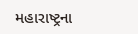મહારાષ્ટ્રના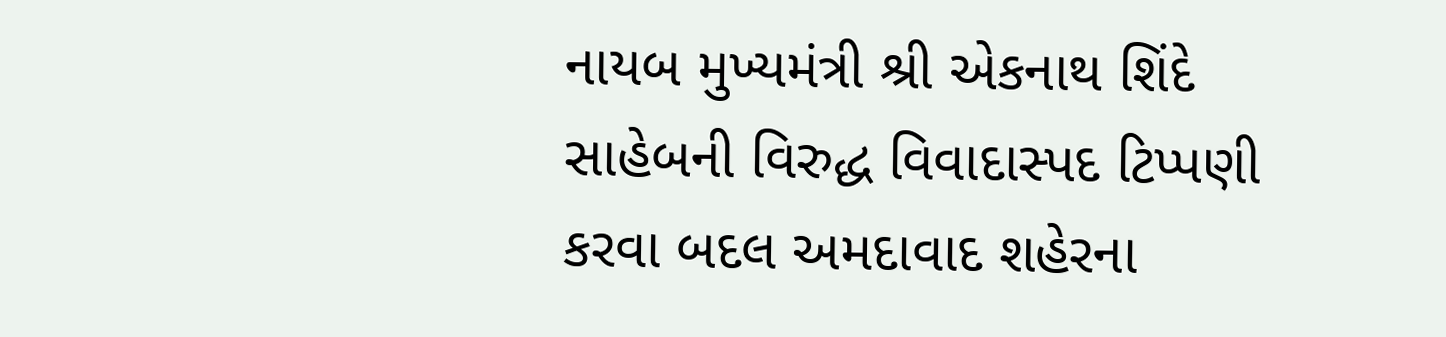નાયબ મુખ્યમંત્રી શ્રી એકનાથ શિંદે સાહેબની વિરુદ્ધ વિવાદાસ્પદ ટિપ્પણી કરવા બદલ અમદાવાદ શહેરના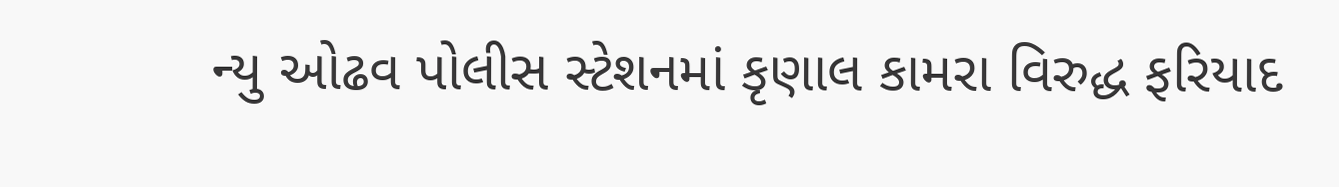ન્યુ ઓઢવ પોલીસ સ્ટેશનમાં કૃણાલ કામરા વિરુદ્ધ ફરિયાદ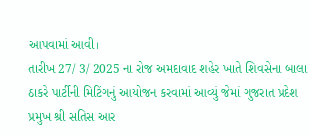આપવામાં આવી।
તારીખ 27/ 3/ 2025 ના રોજ અમદાવાદ શહેર ખાતે શિવસેના બાલા ઠાકરે પાર્ટીની મિટિંગનું આયોજન કરવામાં આવ્યું જેમાં ગુજરાત પ્રદેશ પ્રમુખ શ્રી સતિસ આર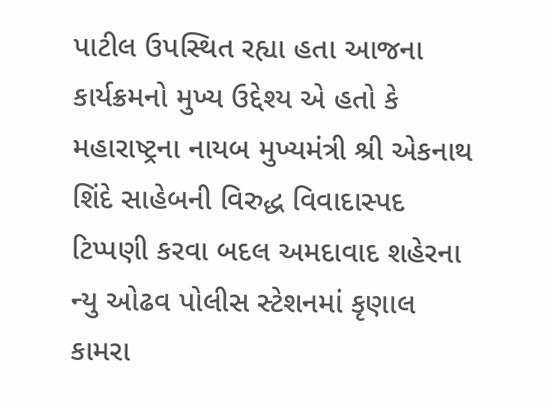પાટીલ ઉપસ્થિત રહ્યા હતા આજના કાર્યક્રમનો મુખ્ય ઉદ્દેશ્ય એ હતો કે મહારાષ્ટ્રના નાયબ મુખ્યમંત્રી શ્રી એકનાથ શિંદે સાહેબની વિરુદ્ધ વિવાદાસ્પદ ટિપ્પણી કરવા બદલ અમદાવાદ શહેરના ન્યુ ઓઢવ પોલીસ સ્ટેશનમાં કૃણાલ કામરા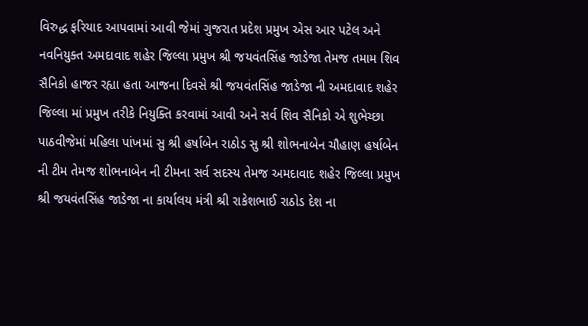વિરુદ્ધ ફરિયાદ આપવામાં આવી જેમાં ગુજરાત પ્રદેશ પ્રમુખ એસ આર પટેલ અને નવનિયુક્ત અમદાવાદ શહેર જિલ્લા પ્રમુખ શ્રી જયવંતસિંહ જાડેજા તેમજ તમામ શિવ સૈનિકો હાજર રહ્યા હતા આજના દિવસે શ્રી જયવંતસિંહ જાડેજા ની અમદાવાદ શહેર જિલ્લા માં પ્રમુખ તરીકે નિયુક્તિ કરવામાં આવી અને સર્વ શિવ સૈનિકો એ શુભેચ્છા પાઠવીજેમાં મહિલા પાંખમાં સુ શ્રી હર્ષાબેન રાઠોડ સુ શ્રી શોભનાબેન ચૌહાણ હર્ષાબેન ની ટીમ તેમજ શોભનાબેન ની ટીમના સર્વ સદસ્ય તેમજ અમદાવાદ શહેર જિલ્લા પ્રમુખ શ્રી જયવંતસિંહ જાડેજા ના કાર્યાલય મંત્રી શ્રી રાકેશભાઈ રાઠોડ દેશ ના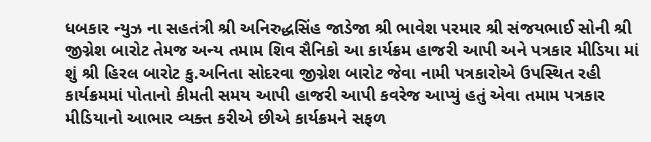ધબકાર ન્યુઝ ના સહતંત્રી શ્રી અનિરુદ્ધસિંહ જાડેજા શ્રી ભાવેશ પરમાર શ્રી સંજયભાઈ સોની શ્રી જીગ્નેશ બારોટ તેમજ અન્ય તમામ શિવ સૈનિકો આ કાર્યક્રમ હાજરી આપી અને પત્રકાર મીડિયા માં શું શ્રી હિરલ બારોટ કુ.અનિતા સોદરવા જીગ્નેશ બારોટ જેવા નામી પત્રકારોએ ઉપસ્થિત રહી કાર્યક્રમમાં પોતાનો કીમતી સમય આપી હાજરી આપી કવરેજ આપ્યું હતું એવા તમામ પત્રકાર મીડિયાનો આભાર વ્યક્ત કરીએ છીએ કાર્યક્રમને સફળ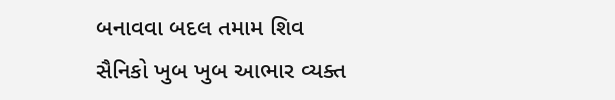બનાવવા બદલ તમામ શિવ સૈનિકો ખુબ ખુબ આભાર વ્યક્ત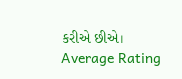કરીએ છીએ।
Average Rating